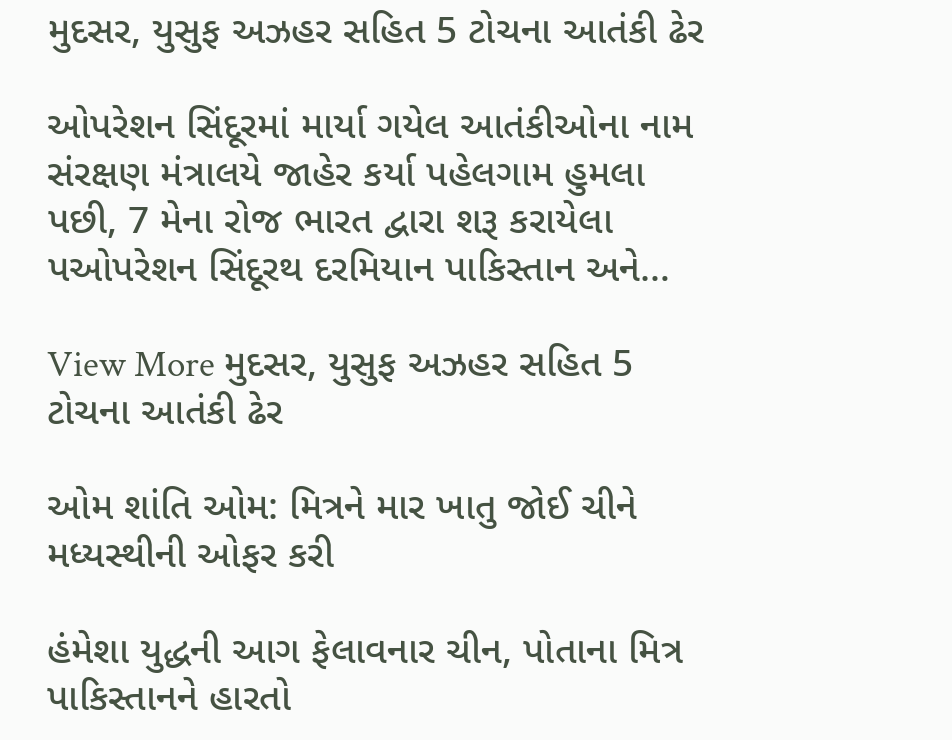મુદસર, યુસુફ અઝહર સહિત 5 ટોચના આતંકી ઢેર

ઓપરેશન સિંદૂરમાં માર્યા ગયેલ આતંકીઓના નામ સંરક્ષણ મંત્રાલયે જાહેર કર્યા પહેલગામ હુમલા પછી, 7 મેના રોજ ભારત દ્વારા શરૂ કરાયેલા પઓપરેશન સિંદૂરથ દરમિયાન પાકિસ્તાન અને…

View More મુદસર, યુસુફ અઝહર સહિત 5 ટોચના આતંકી ઢેર

ઓમ શાંતિ ઓમ: મિત્રને માર ખાતુ જોઈ ચીને મધ્યસ્થીની ઓફર કરી

હંમેશા યુદ્ધની આગ ફેલાવનાર ચીન, પોતાના મિત્ર પાકિસ્તાનને હારતો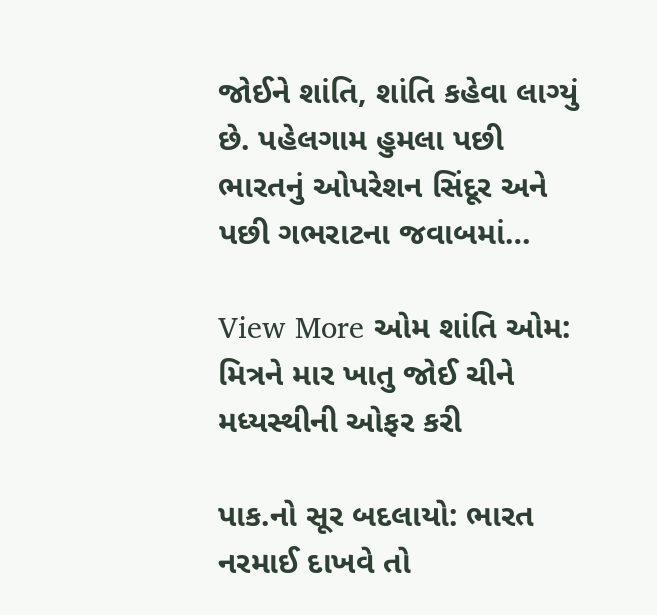જોઈને શાંતિ, શાંતિ કહેવા લાગ્યું છે. પહેલગામ હુમલા પછી ભારતનું ઓપરેશન સિંદૂર અને પછી ગભરાટના જવાબમાં…

View More ઓમ શાંતિ ઓમ: મિત્રને માર ખાતુ જોઈ ચીને મધ્યસ્થીની ઓફર કરી

પાક.નો સૂર બદલાયો: ભારત નરમાઈ દાખવે તો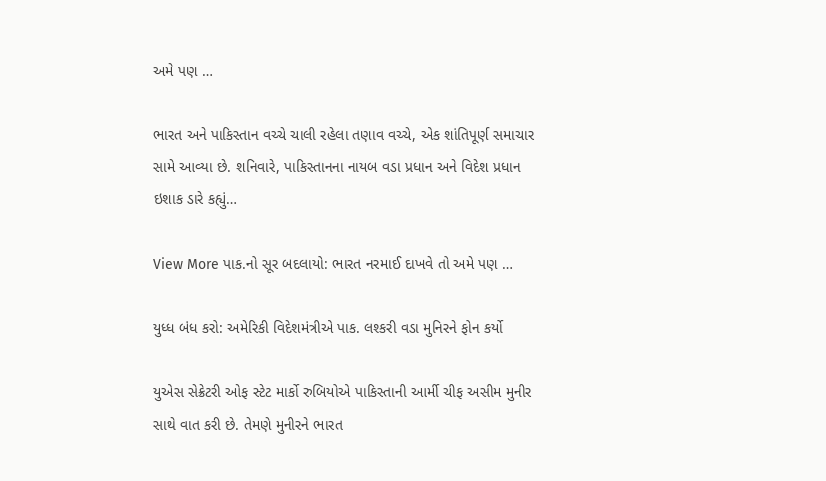અમે પણ …

ભારત અને પાકિસ્તાન વચ્ચે ચાલી રહેલા તણાવ વચ્ચે, એક શાંતિપૂર્ણ સમાચાર સામે આવ્યા છે. શનિવારે, પાકિસ્તાનના નાયબ વડા પ્રધાન અને વિદેશ પ્રધાન ઇશાક ડારે કહ્યું…

View More પાક.નો સૂર બદલાયો: ભારત નરમાઈ દાખવે તો અમે પણ …

યુધ્ધ બંધ કરો: અમેરિકી વિદેશમંત્રીએ પાક. લશ્કરી વડા મુનિરને ફોન કર્યો

યુએસ સેક્રેટરી ઓફ સ્ટેટ માર્કો રુબિયોએ પાકિસ્તાની આર્મી ચીફ અસીમ મુનીર સાથે વાત કરી છે. તેમણે મુનીરને ભારત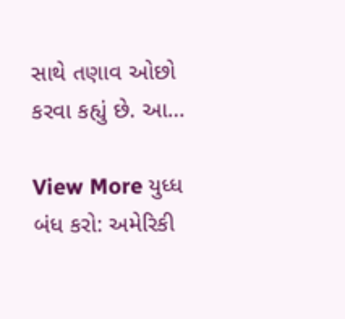સાથે તણાવ ઓછો કરવા કહ્યું છે. આ…

View More યુધ્ધ બંધ કરો: અમેરિકી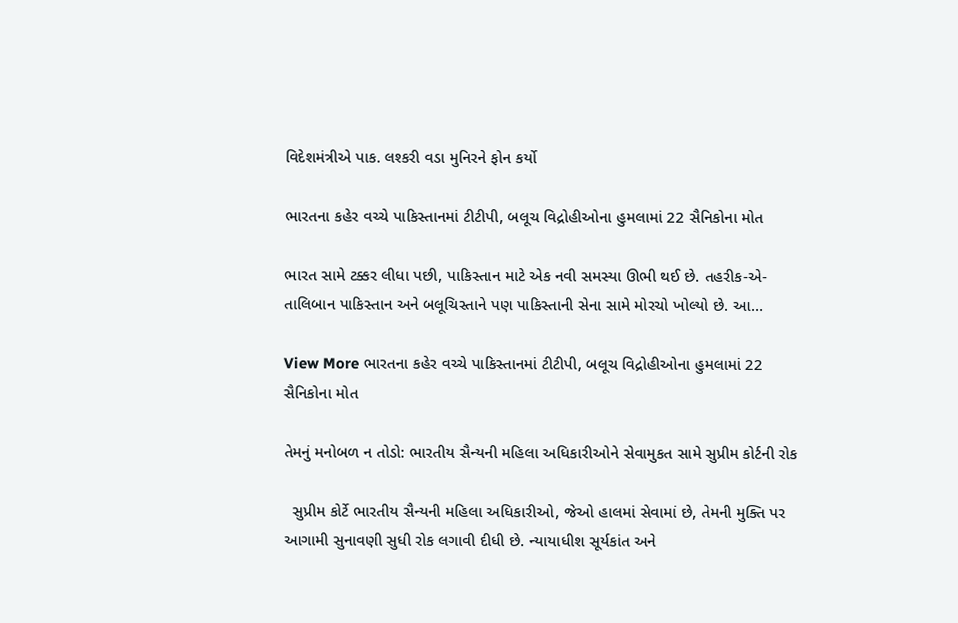વિદેશમંત્રીએ પાક. લશ્કરી વડા મુનિરને ફોન કર્યો

ભારતના કહેર વચ્ચે પાકિસ્તાનમાં ટીટીપી, બલૂચ વિદ્રોહીઓના હુમલામાં 22 સૈનિકોના મોત

ભારત સામે ટક્કર લીધા પછી, પાકિસ્તાન માટે એક નવી સમસ્યા ઊભી થઈ છે. તહરીક-એ-તાલિબાન પાકિસ્તાન અને બલૂચિસ્તાને પણ પાકિસ્તાની સેના સામે મોરચો ખોલ્યો છે. આ…

View More ભારતના કહેર વચ્ચે પાકિસ્તાનમાં ટીટીપી, બલૂચ વિદ્રોહીઓના હુમલામાં 22 સૈનિકોના મોત

તેમનું મનોબળ ન તોડો: ભારતીય સૈન્યની મહિલા અધિકારીઓને સેવામુકત સામે સુપ્રીમ કોર્ટની રોક

  સુપ્રીમ કોર્ટે ભારતીય સૈન્યની મહિલા અધિકારીઓ, જેઓ હાલમાં સેવામાં છે, તેમની મુક્તિ પર આગામી સુનાવણી સુધી રોક લગાવી દીધી છે. ન્યાયાધીશ સૂર્યકાંત અને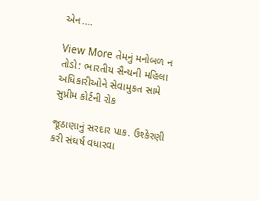એન.…

View More તેમનું મનોબળ ન તોડો: ભારતીય સૈન્યની મહિલા અધિકારીઓને સેવામુકત સામે સુપ્રીમ કોર્ટની રોક

જૂઠાણાનું સરદાર પાક. ઉશ્કેરણી કરી સંઘર્ષ વધારવા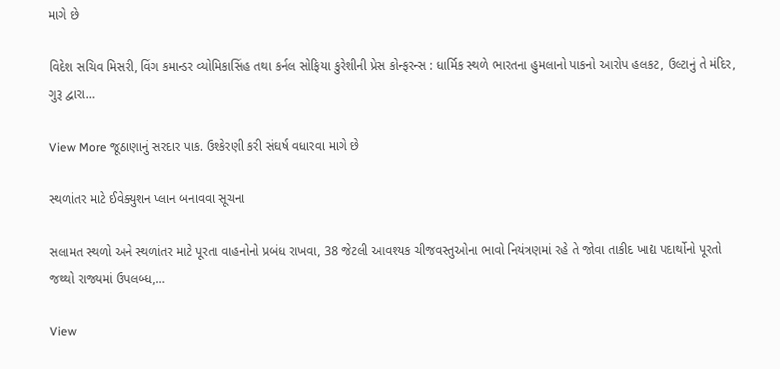માગે છે

વિદેશ સચિવ મિસરી, વિંગ કમાન્ડર વ્યોમિકાસિંહ તથા કર્નલ સોફિયા કુરેશીની પ્રેસ કોન્ફરન્સ : ધાર્મિક સ્થળે ભારતના હુમલાનો પાકનો આરોપ હલકટ, ઉલ્ટાનું તે મંદિર, ગુરૂ દ્વારા…

View More જૂઠાણાનું સરદાર પાક. ઉશ્કેરણી કરી સંઘર્ષ વધારવા માગે છે

સ્થળાંતર માટે ઈવેક્યુશન પ્લાન બનાવવા સૂચના

સલામત સ્થળો અને સ્થળાંતર માટે પૂરતા વાહનોનો પ્રબંધ રાખવા, 38 જેટલી આવશ્યક ચીજવસ્તુઓના ભાવો નિયંત્રણમાં રહે તે જોવા તાકીદ ખાદ્ય પદાર્થોનો પૂરતો જથ્થો રાજ્યમાં ઉપલબ્ધ,…

View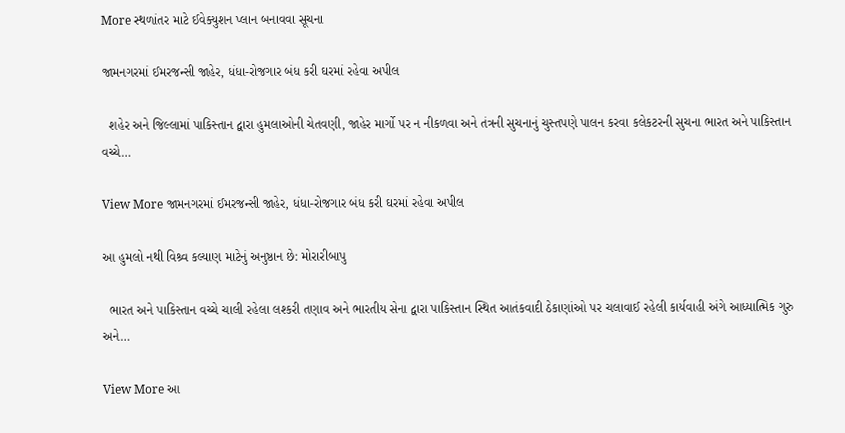More સ્થળાંતર માટે ઈવેક્યુશન પ્લાન બનાવવા સૂચના

જામનગરમાં ઈમરજન્સી જાહેર, ધંધા-રોજગાર બંધ કરી ઘરમાં રહેવા અપીલ

  શહેર અને જિલ્લામાં પાકિસ્તાન દ્વારા હુમલાઓની ચેતવણી, જાહેર માર્ગો પર ન નીકળવા અને તંત્રની સુચનાનું ચુસ્તપણે પાલન કરવા કલેકટરની સુચના ભારત અને પાકિસ્તાન વચ્ચે…

View More જામનગરમાં ઈમરજન્સી જાહેર, ધંધા-રોજગાર બંધ કરી ઘરમાં રહેવા અપીલ

આ હુમલો નથી વિશ્ર્વ કલ્યાણ માટેનું અનુષ્ઠાન છે: મોરારીબાપુ

  ભારત અને પાકિસ્તાન વચ્ચે ચાલી રહેલા લશ્કરી તણાવ અને ભારતીય સેના દ્વારા પાકિસ્તાન સ્થિત આતંકવાદી ઠેકાણાંઓ પર ચલાવાઈ રહેલી કાર્યવાહી અંગે આધ્યાત્મિક ગુરુ અને…

View More આ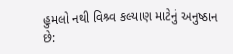હુમલો નથી વિશ્ર્વ કલ્યાણ માટેનું અનુષ્ઠાન છે: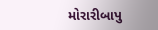મોરારીબાપુ